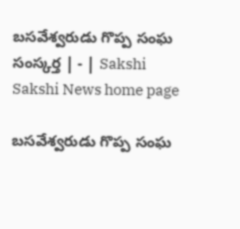బసవేశ్వరుడు గొప్ప సంఘ సంస్కర్త | - | Sakshi
Sakshi News home page

బసవేశ్వరుడు గొప్ప సంఘ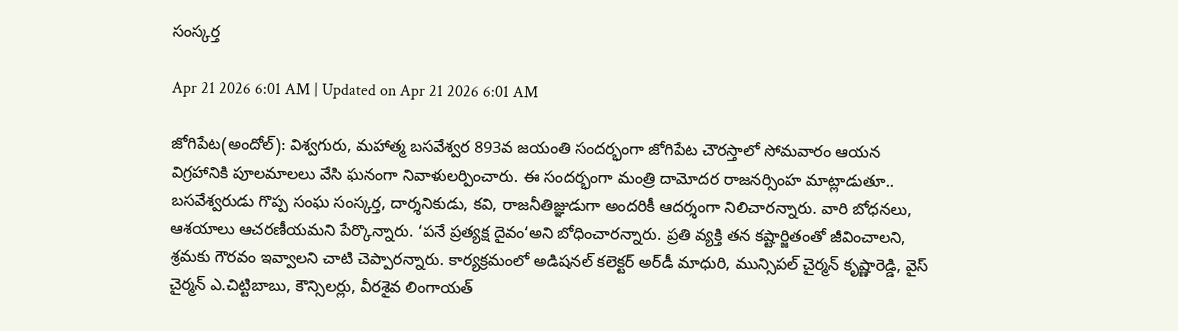సంస్కర్త

Apr 21 2026 6:01 AM | Updated on Apr 21 2026 6:01 AM

జోగిపేట(అందోల్‌): విశ్వగురు, మహాత్మ బసవేశ్వర 893వ జయంతి సందర్భంగా జోగిపేట చౌరస్తాలో సోమవారం ఆయన విగ్రహానికి పూలమాలలు వేసి ఘనంగా నివాళులర్పించారు. ఈ సందర్భంగా మంత్రి దామోదర రాజనర్సింహ మాట్లాడుతూ.. బసవేశ్వరుడు గొప్ప సంఘ సంస్కర్త, దార్శనికుడు, కవి, రాజనీతిజ్ఞుడుగా అందరికీ ఆదర్శంగా నిలిచారన్నారు. వారి బోధనలు, ఆశయాలు ఆచరణీయమని పేర్కొన్నారు. ‘పనే ప్రత్యక్ష దైవం‘అని బోధించారన్నారు. ప్రతి వ్యక్తి తన కష్టార్జితంతో జీవించాలని, శ్రమకు గౌరవం ఇవ్వాలని చాటి చెప్పారన్నారు. కార్యక్రమంలో అడిషనల్‌ కలెక్టర్‌ అర్‌డీ మాధురి, మున్సిపల్‌ చైర్మన్‌ కృష్ణారెడ్డి, వైస్‌ చైర్మన్‌ ఎ.చిట్టిబాబు, కౌన్సిలర్లు, వీరశైవ లింగాయత్‌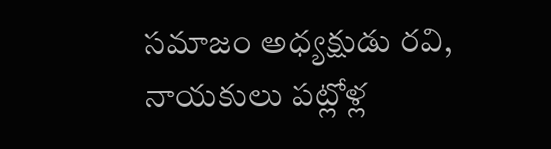సమాజం అధ్యక్షుడు రవి, నాయకులు పట్లోళ్ల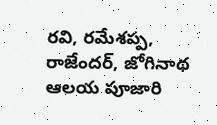రవి, రమేశప్ప, రాజేందర్‌, జోగినాథ ఆలయ పూజారి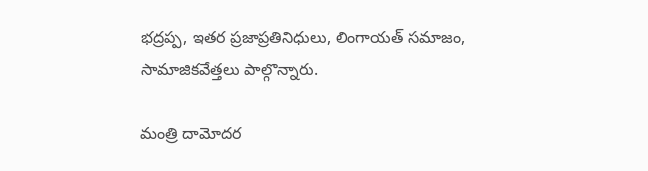భద్రప్ప, ఇతర ప్రజాప్రతినిధులు, లింగాయత్‌ సమాజం, సామాజికవేత్తలు పాల్గొన్నారు.

మంత్రి దామోదర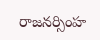రాజనర్సింహ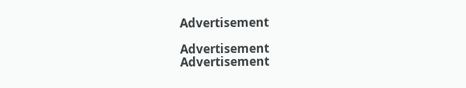Advertisement

Advertisement
Advertisement